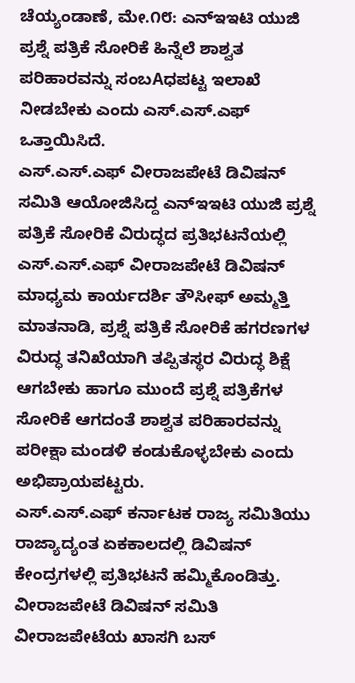ಚೆಯ್ಯಂಡಾಣೆ, ಮೇ.೧೮: ಎನ್ಇಇಟಿ ಯುಜಿ ಪ್ರಶ್ನೆ ಪತ್ರಿಕೆ ಸೋರಿಕೆ ಹಿನ್ನೆಲೆ ಶಾಶ್ವತ ಪರಿಹಾರವನ್ನು ಸಂಬAಧಪಟ್ಟ ಇಲಾಖೆ ನೀಡಬೇಕು ಎಂದು ಎಸ್.ಎಸ್.ಎಫ್ ಒತ್ತಾಯಿಸಿದೆ.
ಎಸ್.ಎಸ್.ಎಫ್ ವೀರಾಜಪೇಟೆ ಡಿವಿಷನ್ ಸಮಿತಿ ಆಯೋಜಿಸಿದ್ದ ಎನ್ಇಇಟಿ ಯುಜಿ ಪ್ರಶ್ನೆ ಪತ್ರಿಕೆ ಸೋರಿಕೆ ವಿರುದ್ಧದ ಪ್ರತಿಭಟನೆಯಲ್ಲಿ ಎಸ್.ಎಸ್.ಎಫ್ ವೀರಾಜಪೇಟೆ ಡಿವಿಷನ್ ಮಾಧ್ಯಮ ಕಾರ್ಯದರ್ಶಿ ತೌಸೀಫ್ ಅಮ್ಮತ್ತಿ ಮಾತನಾಡಿ, ಪ್ರಶ್ನೆ ಪತ್ರಿಕೆ ಸೋರಿಕೆ ಹಗರಣಗಳ ವಿರುದ್ಧ ತನಿಖೆಯಾಗಿ ತಪ್ಪಿತಸ್ಥರ ವಿರುದ್ಧ ಶಿಕ್ಷೆ ಆಗಬೇಕು ಹಾಗೂ ಮುಂದೆ ಪ್ರಶ್ನೆ ಪತ್ರಿಕೆಗಳ ಸೋರಿಕೆ ಆಗದಂತೆ ಶಾಶ್ವತ ಪರಿಹಾರವನ್ನು ಪರೀಕ್ಷಾ ಮಂಡಳಿ ಕಂಡುಕೊಳ್ಳಬೇಕು ಎಂದು ಅಭಿಪ್ರಾಯಪಟ್ಟರು.
ಎಸ್.ಎಸ್.ಎಫ್ ಕರ್ನಾಟಕ ರಾಜ್ಯ ಸಮಿತಿಯು ರಾಜ್ಯಾದ್ಯಂತ ಏಕಕಾಲದಲ್ಲಿ ಡಿವಿಷನ್ ಕೇಂದ್ರಗಳಲ್ಲಿ ಪ್ರತಿಭಟನೆ ಹಮ್ಮಿಕೊಂಡಿತ್ತು. ವೀರಾಜಪೇಟೆ ಡಿವಿಷನ್ ಸಮಿತಿ ವೀರಾಜಪೇಟೆಯ ಖಾಸಗಿ ಬಸ್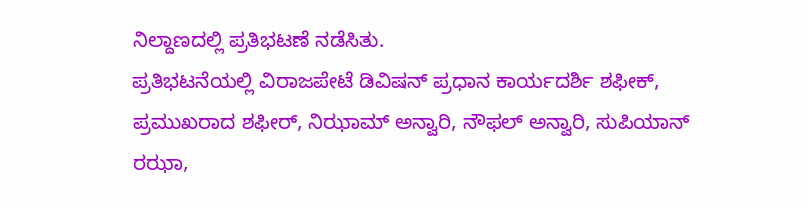ನಿಲ್ದಾಣದಲ್ಲಿ ಪ್ರತಿಭಟಣೆ ನಡೆಸಿತು.
ಪ್ರತಿಭಟನೆಯಲ್ಲಿ ವಿರಾಜಪೇಟೆ ಡಿವಿಷನ್ ಪ್ರಧಾನ ಕಾರ್ಯದರ್ಶಿ ಶಫೀಕ್, ಪ್ರಮುಖರಾದ ಶಫೀರ್, ನಿಝಾಮ್ ಅನ್ವಾರಿ, ನೌಫಲ್ ಅನ್ವಾರಿ, ಸುಪಿಯಾನ್ ರಝಾ,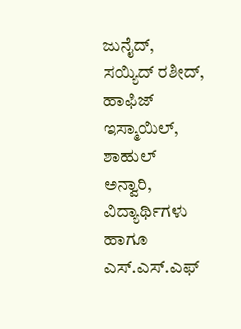ಜುನೈದ್, ಸಯ್ಯಿದ್ ರಶೀದ್, ಹಾಫಿಜ್ ಇಸ್ಮಾಯಿಲ್, ಶಾಹುಲ್ ಅನ್ವಾರಿ, ವಿದ್ಯಾರ್ಥಿಗಳು ಹಾಗೂ ಎಸ್.ಎಸ್.ಎಫ್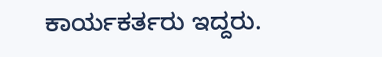ಕಾರ್ಯಕರ್ತರು ಇದ್ದರು.